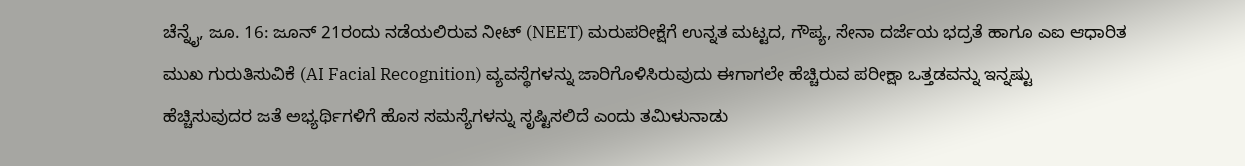ಚೆನ್ನೈ, ಜೂ. 16: ಜೂನ್ 21ರಂದು ನಡೆಯಲಿರುವ ನೀಟ್ (NEET) ಮರುಪರೀಕ್ಷೆಗೆ ಉನ್ನತ ಮಟ್ಟದ, ಗೌಪ್ಯ, ಸೇನಾ ದರ್ಜೆಯ ಭದ್ರತೆ ಹಾಗೂ ಎಐ ಆಧಾರಿತ ಮುಖ ಗುರುತಿಸುವಿಕೆ (AI Facial Recognition) ವ್ಯವಸ್ಥೆಗಳನ್ನು ಜಾರಿಗೊಳಿಸಿರುವುದು ಈಗಾಗಲೇ ಹೆಚ್ಚಿರುವ ಪರೀಕ್ಷಾ ಒತ್ತಡವನ್ನು ಇನ್ನಷ್ಟು ಹೆಚ್ಚಿಸುವುದರ ಜತೆ ಅಭ್ಯರ್ಥಿಗಳಿಗೆ ಹೊಸ ಸಮಸ್ಯೆಗಳನ್ನು ಸೃಷ್ಟಿಸಲಿದೆ ಎಂದು ತಮಿಳುನಾಡು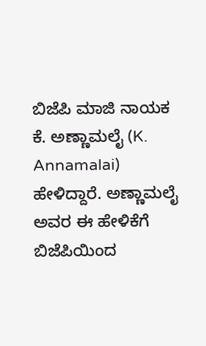ಬಿಜೆಪಿ ಮಾಜಿ ನಾಯಕ ಕೆ. ಅಣ್ಣಾಮಲೈ (K. Annamalai) ಹೇಳಿದ್ದಾರೆ. ಅಣ್ಣಾಮಲೈ ಅವರ ಈ ಹೇಳಿಕೆಗೆ ಬಿಜೆಪಿಯಿಂದ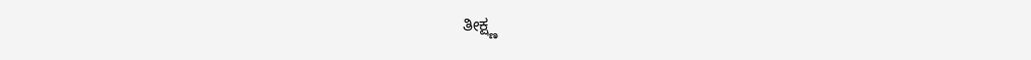ತೀಕ್ಷ್ಣ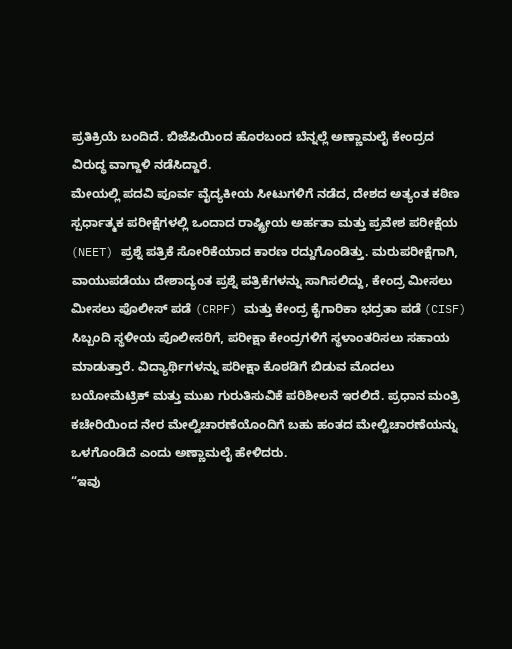ಪ್ರತಿಕ್ರಿಯೆ ಬಂದಿದೆ. ಬಿಜೆಪಿಯಿಂದ ಹೊರಬಂದ ಬೆನ್ನಲ್ಲೆ ಅಣ್ಣಾಮಲೈ ಕೇಂದ್ರದ ವಿರುದ್ಧ ವಾಗ್ದಾಳಿ ನಡೆಸಿದ್ದಾರೆ.
ಮೇಯಲ್ಲಿ ಪದವಿ ಪೂರ್ವ ವೈದ್ಯಕೀಯ ಸೀಟುಗಳಿಗೆ ನಡೆದ, ದೇಶದ ಅತ್ಯಂತ ಕಠಿಣ ಸ್ಪರ್ಧಾತ್ಮಕ ಪರೀಕ್ಷೆಗಳಲ್ಲಿ ಒಂದಾದ ರಾಷ್ಟ್ರೀಯ ಅರ್ಹತಾ ಮತ್ತು ಪ್ರವೇಶ ಪರೀಕ್ಷೆಯ (NEET) ಪ್ರಶ್ನೆ ಪತ್ರಿಕೆ ಸೋರಿಕೆಯಾದ ಕಾರಣ ರದ್ದುಗೊಂಡಿತ್ತು. ಮರುಪರೀಕ್ಷೆಗಾಗಿ, ವಾಯುಪಡೆಯು ದೇಶಾದ್ಯಂತ ಪ್ರಶ್ನೆ ಪತ್ರಿಕೆಗಳನ್ನು ಸಾಗಿಸಲಿದ್ದು, ಕೇಂದ್ರ ಮೀಸಲು ಮೀಸಲು ಪೊಲೀಸ್ ಪಡೆ (CRPF) ಮತ್ತು ಕೇಂದ್ರ ಕೈಗಾರಿಕಾ ಭದ್ರತಾ ಪಡೆ (CISF) ಸಿಬ್ಬಂದಿ ಸ್ಥಳೀಯ ಪೊಲೀಸರಿಗೆ, ಪರೀಕ್ಷಾ ಕೇಂದ್ರಗಳಿಗೆ ಸ್ಥಳಾಂತರಿಸಲು ಸಹಾಯ ಮಾಡುತ್ತಾರೆ. ವಿದ್ಯಾರ್ಥಿಗಳನ್ನು ಪರೀಕ್ಷಾ ಕೊಠಡಿಗೆ ಬಿಡುವ ಮೊದಲು ಬಯೋಮೆಟ್ರಿಕ್ ಮತ್ತು ಮುಖ ಗುರುತಿಸುವಿಕೆ ಪರಿಶೀಲನೆ ಇರಲಿದೆ. ಪ್ರಧಾನ ಮಂತ್ರಿ ಕಚೇರಿಯಿಂದ ನೇರ ಮೇಲ್ವಿಚಾರಣೆಯೊಂದಿಗೆ ಬಹು ಹಂತದ ಮೇಲ್ವಿಚಾರಣೆಯನ್ನು ಒಳಗೊಂಡಿದೆ ಎಂದು ಅಣ್ಣಾಮಲೈ ಹೇಳಿದರು.
“ಇವು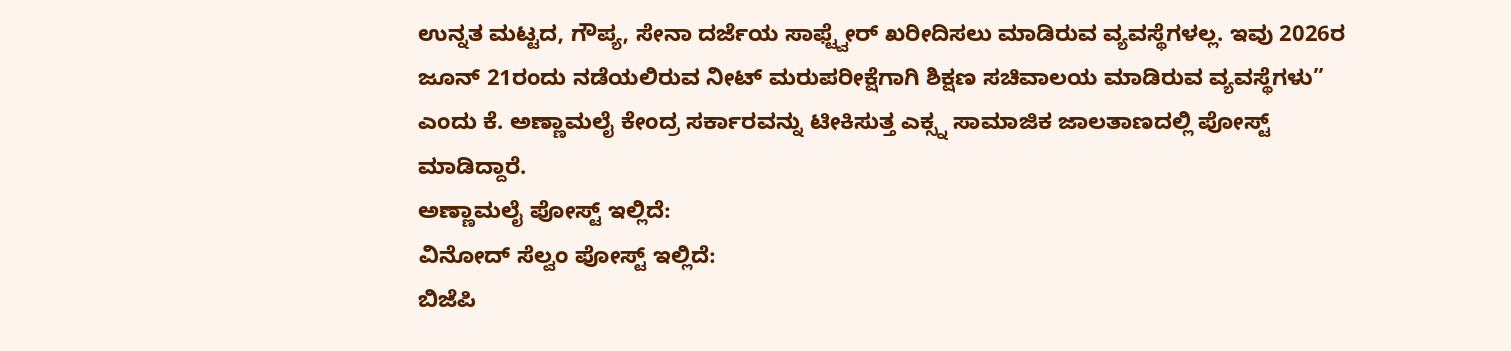ಉನ್ನತ ಮಟ್ಟದ, ಗೌಪ್ಯ, ಸೇನಾ ದರ್ಜೆಯ ಸಾಫ್ಟ್ವೇರ್ ಖರೀದಿಸಲು ಮಾಡಿರುವ ವ್ಯವಸ್ಥೆಗಳಲ್ಲ. ಇವು 2026ರ ಜೂನ್ 21ರಂದು ನಡೆಯಲಿರುವ ನೀಟ್ ಮರುಪರೀಕ್ಷೆಗಾಗಿ ಶಿಕ್ಷಣ ಸಚಿವಾಲಯ ಮಾಡಿರುವ ವ್ಯವಸ್ಥೆಗಳು” ಎಂದು ಕೆ. ಅಣ್ಣಾಮಲೈ ಕೇಂದ್ರ ಸರ್ಕಾರವನ್ನು ಟೀಕಿಸುತ್ತ ಎಕ್ಸ್ನ ಸಾಮಾಜಿಕ ಜಾಲತಾಣದಲ್ಲಿ ಪೋಸ್ಟ್ ಮಾಡಿದ್ದಾರೆ.
ಅಣ್ಣಾಮಲೈ ಪೋಸ್ಟ್ ಇಲ್ಲಿದೆ:
ವಿನೋದ್ ಸೆಲ್ವಂ ಪೋಸ್ಟ್ ಇಲ್ಲಿದೆ:
ಬಿಜೆಪಿ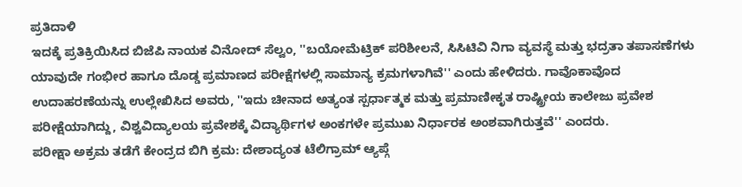ಪ್ರತಿದಾಳಿ
ಇದಕ್ಕೆ ಪ್ರತಿಕ್ರಿಯಿಸಿದ ಬಿಜೆಪಿ ನಾಯಕ ವಿನೋದ್ ಸೆಲ್ವಂ, ''ಬಯೋಮೆಟ್ರಿಕ್ ಪರಿಶೀಲನೆ, ಸಿಸಿಟಿವಿ ನಿಗಾ ವ್ಯವಸ್ಥೆ ಮತ್ತು ಭದ್ರತಾ ತಪಾಸಣೆಗಳು ಯಾವುದೇ ಗಂಭೀರ ಹಾಗೂ ದೊಡ್ಡ ಪ್ರಮಾಣದ ಪರೀಕ್ಷೆಗಳಲ್ಲಿ ಸಾಮಾನ್ಯ ಕ್ರಮಗಳಾಗಿವೆ'' ಎಂದು ಹೇಳಿದರು. ಗಾವೊಕಾವೊದ ಉದಾಹರಣೆಯನ್ನು ಉಲ್ಲೇಖಿಸಿದ ಅವರು, ''ಇದು ಚೀನಾದ ಅತ್ಯಂತ ಸ್ಪರ್ಧಾತ್ಮಕ ಮತ್ತು ಪ್ರಮಾಣೀಕೃತ ರಾಷ್ಟ್ರೀಯ ಕಾಲೇಜು ಪ್ರವೇಶ ಪರೀಕ್ಷೆಯಾಗಿದ್ದು, ವಿಶ್ವವಿದ್ಯಾಲಯ ಪ್ರವೇಶಕ್ಕೆ ವಿದ್ಯಾರ್ಥಿಗಳ ಅಂಕಗಳೇ ಪ್ರಮುಖ ನಿರ್ಧಾರಕ ಅಂಶವಾಗಿರುತ್ತವೆ'' ಎಂದರು.
ಪರೀಕ್ಷಾ ಅಕ್ರಮ ತಡೆಗೆ ಕೇಂದ್ರದ ಬಿಗಿ ಕ್ರಮ: ದೇಶಾದ್ಯಂತ ಟೆಲಿಗ್ರಾಮ್ ಆ್ಯಪ್ಗೆ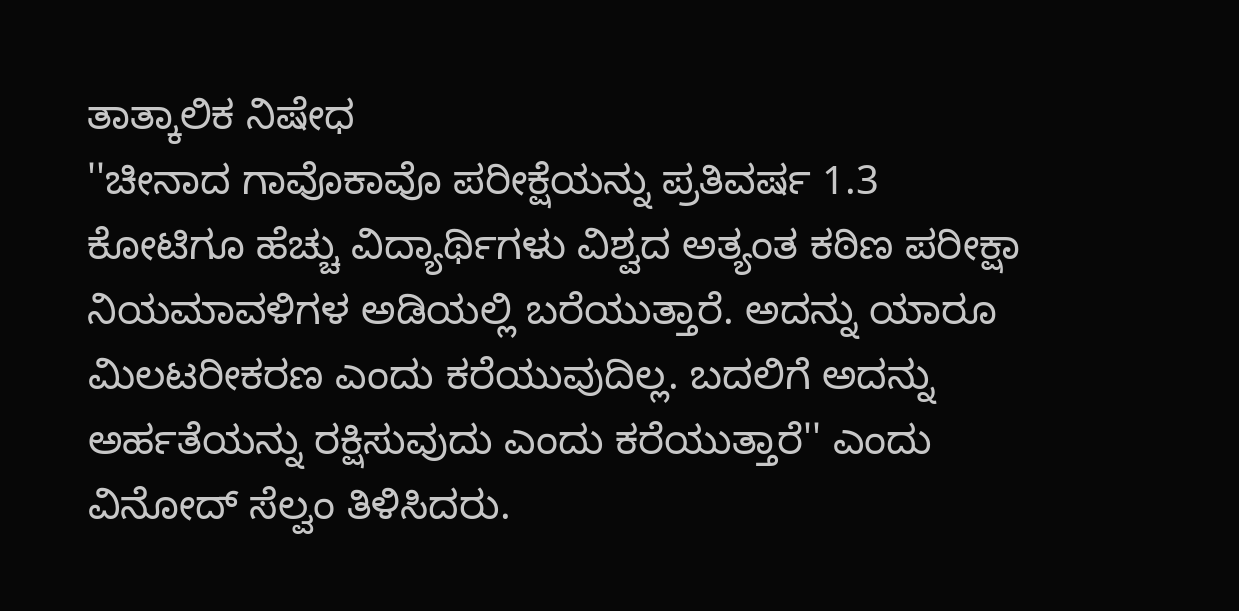ತಾತ್ಕಾಲಿಕ ನಿಷೇಧ
''ಚೀನಾದ ಗಾವೊಕಾವೊ ಪರೀಕ್ಷೆಯನ್ನು ಪ್ರತಿವರ್ಷ 1.3 ಕೋಟಿಗೂ ಹೆಚ್ಚು ವಿದ್ಯಾರ್ಥಿಗಳು ವಿಶ್ವದ ಅತ್ಯಂತ ಕಠಿಣ ಪರೀಕ್ಷಾ ನಿಯಮಾವಳಿಗಳ ಅಡಿಯಲ್ಲಿ ಬರೆಯುತ್ತಾರೆ. ಅದನ್ನು ಯಾರೂ ಮಿಲಟರೀಕರಣ ಎಂದು ಕರೆಯುವುದಿಲ್ಲ. ಬದಲಿಗೆ ಅದನ್ನು ಅರ್ಹತೆಯನ್ನು ರಕ್ಷಿಸುವುದು ಎಂದು ಕರೆಯುತ್ತಾರೆ'' ಎಂದು ವಿನೋದ್ ಸೆಲ್ವಂ ತಿಳಿಸಿದರು.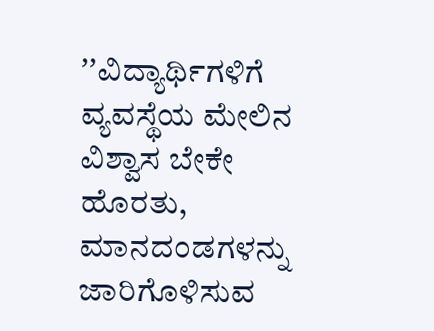ʼʼವಿದ್ಯಾರ್ಥಿಗಳಿಗೆ ವ್ಯವಸ್ಥೆಯ ಮೇಲಿನ ವಿಶ್ವಾಸ ಬೇಕೇ ಹೊರತು, ಮಾನದಂಡಗಳನ್ನು ಜಾರಿಗೊಳಿಸುವ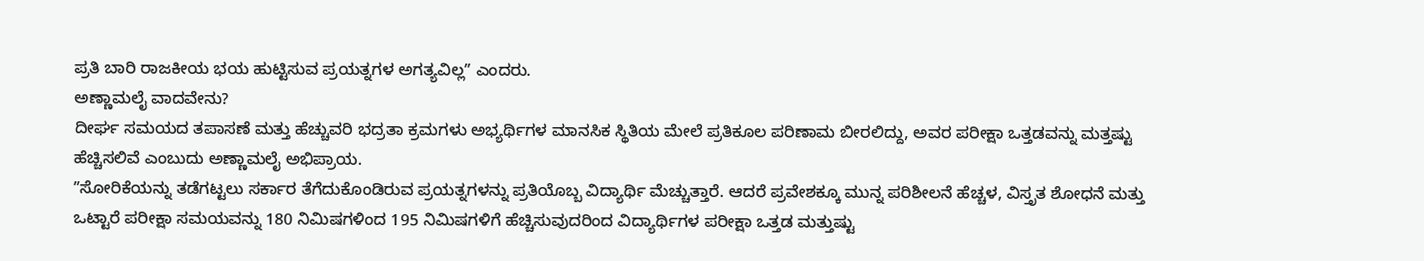ಪ್ರತಿ ಬಾರಿ ರಾಜಕೀಯ ಭಯ ಹುಟ್ಟಿಸುವ ಪ್ರಯತ್ನಗಳ ಅಗತ್ಯವಿಲ್ಲʼʼ ಎಂದರು.
ಅಣ್ಣಾಮಲೈ ವಾದವೇನು?
ದೀರ್ಘ ಸಮಯದ ತಪಾಸಣೆ ಮತ್ತು ಹೆಚ್ಚುವರಿ ಭದ್ರತಾ ಕ್ರಮಗಳು ಅಭ್ಯರ್ಥಿಗಳ ಮಾನಸಿಕ ಸ್ಥಿತಿಯ ಮೇಲೆ ಪ್ರತಿಕೂಲ ಪರಿಣಾಮ ಬೀರಲಿದ್ದು, ಅವರ ಪರೀಕ್ಷಾ ಒತ್ತಡವನ್ನು ಮತ್ತಷ್ಟು ಹೆಚ್ಚಿಸಲಿವೆ ಎಂಬುದು ಅಣ್ಣಾಮಲೈ ಅಭಿಪ್ರಾಯ.
ʼʼಸೋರಿಕೆಯನ್ನು ತಡೆಗಟ್ಟಲು ಸರ್ಕಾರ ತೆಗೆದುಕೊಂಡಿರುವ ಪ್ರಯತ್ನಗಳನ್ನು ಪ್ರತಿಯೊಬ್ಬ ವಿದ್ಯಾರ್ಥಿ ಮೆಚ್ಚುತ್ತಾರೆ. ಆದರೆ ಪ್ರವೇಶಕ್ಕೂ ಮುನ್ನ ಪರಿಶೀಲನೆ ಹೆಚ್ಚಳ, ವಿಸ್ತೃತ ಶೋಧನೆ ಮತ್ತು ಒಟ್ಟಾರೆ ಪರೀಕ್ಷಾ ಸಮಯವನ್ನು 180 ನಿಮಿಷಗಳಿಂದ 195 ನಿಮಿಷಗಳಿಗೆ ಹೆಚ್ಚಿಸುವುದರಿಂದ ವಿದ್ಯಾರ್ಥಿಗಳ ಪರೀಕ್ಷಾ ಒತ್ತಡ ಮತ್ತುಷ್ಟು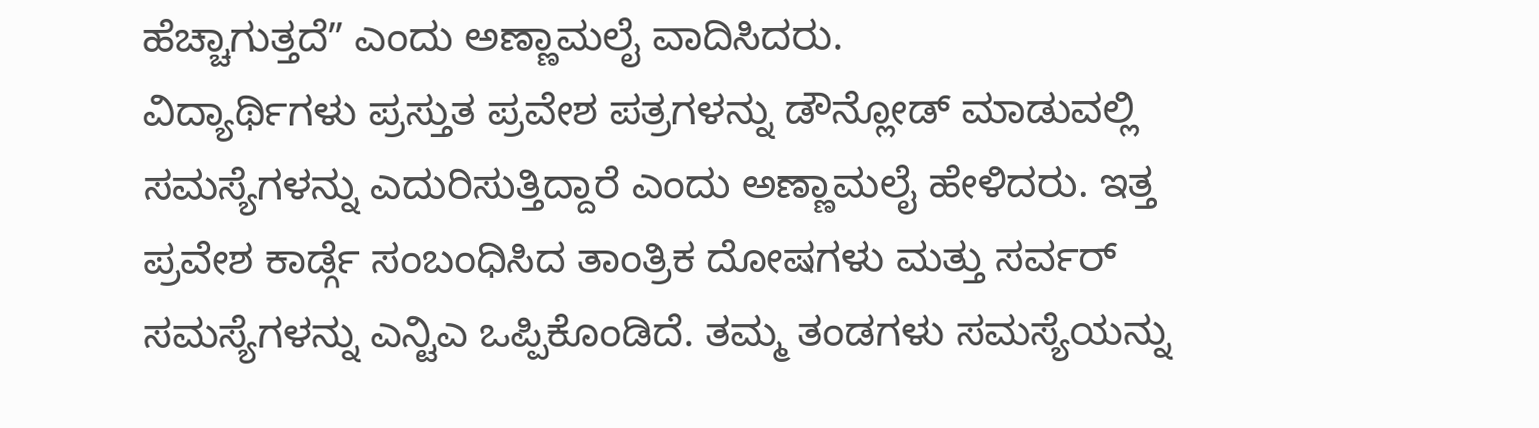ಹೆಚ್ಚಾಗುತ್ತದೆʼʼ ಎಂದು ಅಣ್ಣಾಮಲೈ ವಾದಿಸಿದರು.
ವಿದ್ಯಾರ್ಥಿಗಳು ಪ್ರಸ್ತುತ ಪ್ರವೇಶ ಪತ್ರಗಳನ್ನು ಡೌನ್ಲೋಡ್ ಮಾಡುವಲ್ಲಿ ಸಮಸ್ಯೆಗಳನ್ನು ಎದುರಿಸುತ್ತಿದ್ದಾರೆ ಎಂದು ಅಣ್ಣಾಮಲೈ ಹೇಳಿದರು. ಇತ್ತ ಪ್ರವೇಶ ಕಾರ್ಡ್ಗೆ ಸಂಬಂಧಿಸಿದ ತಾಂತ್ರಿಕ ದೋಷಗಳು ಮತ್ತು ಸರ್ವರ್ ಸಮಸ್ಯೆಗಳನ್ನು ಎನ್ಟಿಎ ಒಪ್ಪಿಕೊಂಡಿದೆ. ತಮ್ಮ ತಂಡಗಳು ಸಮಸ್ಯೆಯನ್ನು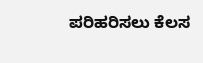ಪರಿಹರಿಸಲು ಕೆಲಸ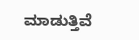ಮಾಡುತ್ತಿವೆ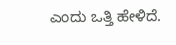ಎಂದು ಒತ್ತಿ ಹೇಳಿದೆ.